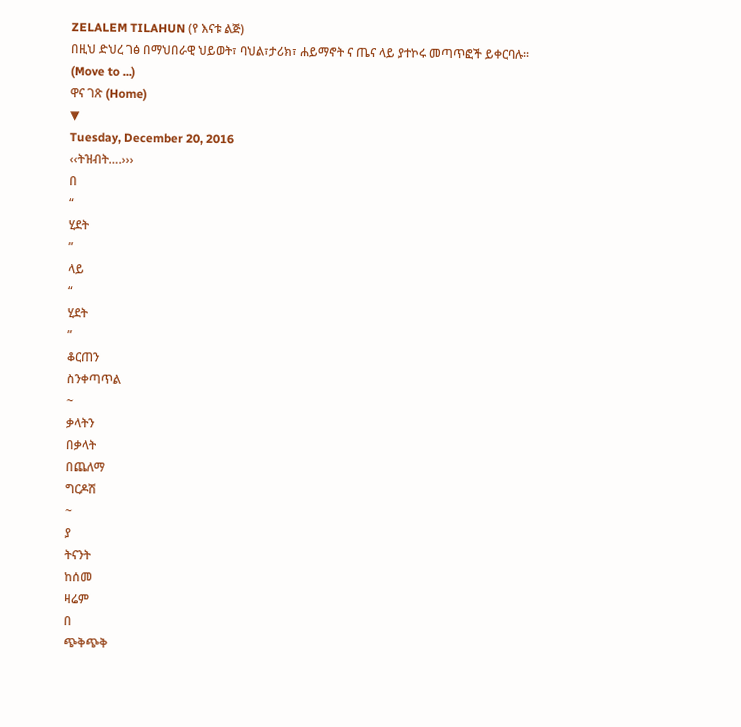ZELALEM TILAHUN (የ እናቱ ልጅ)
በዚህ ድህረ ገፅ በማህበራዊ ህይወት፣ ባህል፣ታሪክ፣ ሐይማኖት ና ጤና ላይ ያተኮሩ መጣጥፎች ይቀርባሉ፡፡
(Move to ...)
ዋና ገጽ (Home)
▼
Tuesday, December 20, 2016
‹‹ትዝብት….›››
በ
“
ሂደት
”
ላይ
“
ሂደት
”
ቆርጠን
ስንቀጣጥል
~
ቃላትን
በቃላት
በጨለማ
ግርዶሽ
~
ያ
ትናንት
ከሰመ
ዛሬም
በ
ጭቅጭቅ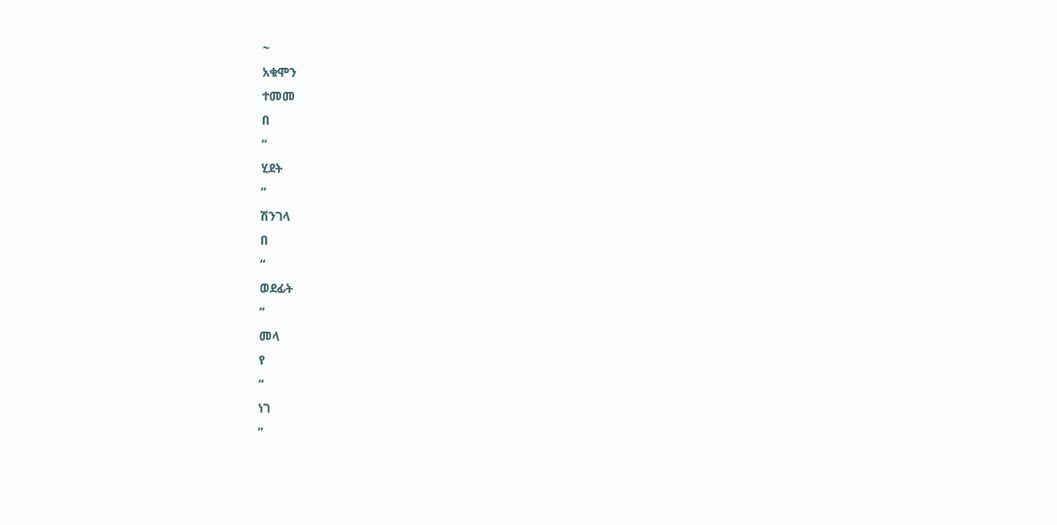~
አቁሞን
ተመመ
በ
“
ሂደት
”
ሽንገላ
በ
“
ወደፊት
”
መላ
የ
“
ነገ
”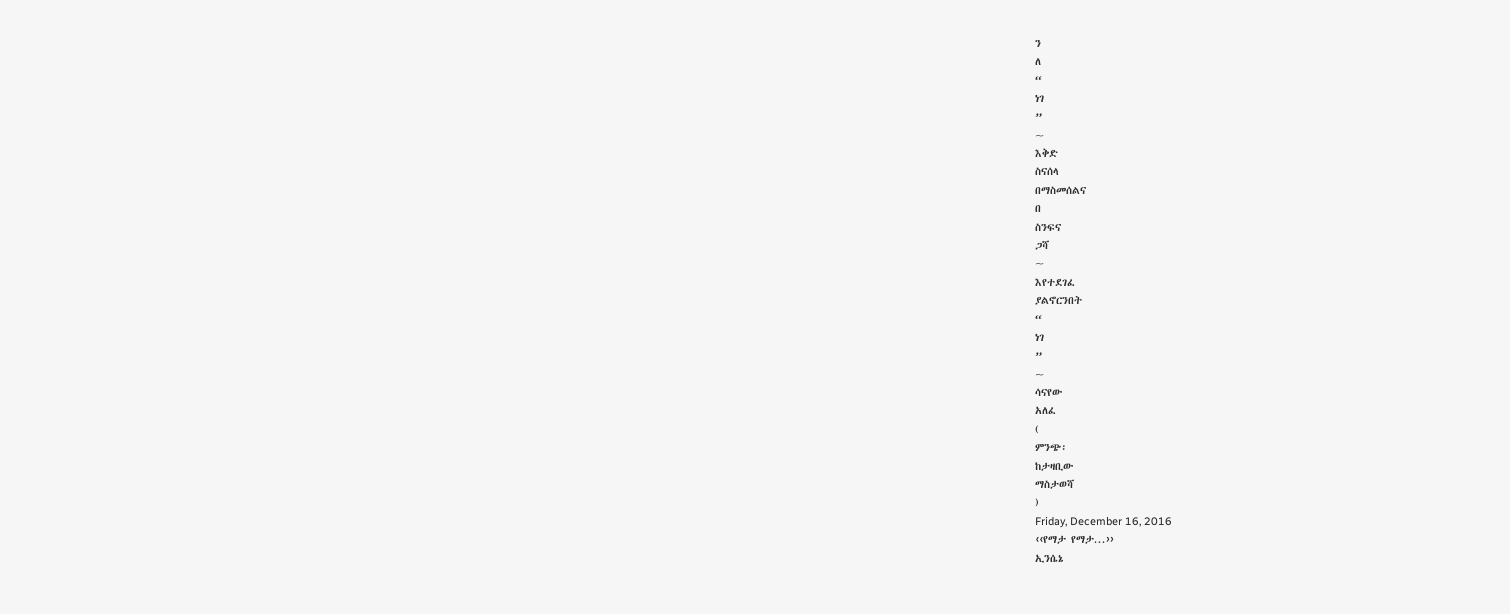ን
ለ
“
ነገ
”
~
እቅድ
ስናሰላ
በማስመሰልና
በ
ስንፍና
ጋሻ
~
እየተደገፈ
ያልኖርንበት
“
ነገ
”
~
ሳናየው
አለፈ
(
ምንጭ፡
ከታዛቢው
ማስታወሻ
)
Friday, December 16, 2016
‹‹የማታ የማታ...››
ኢንሴኔ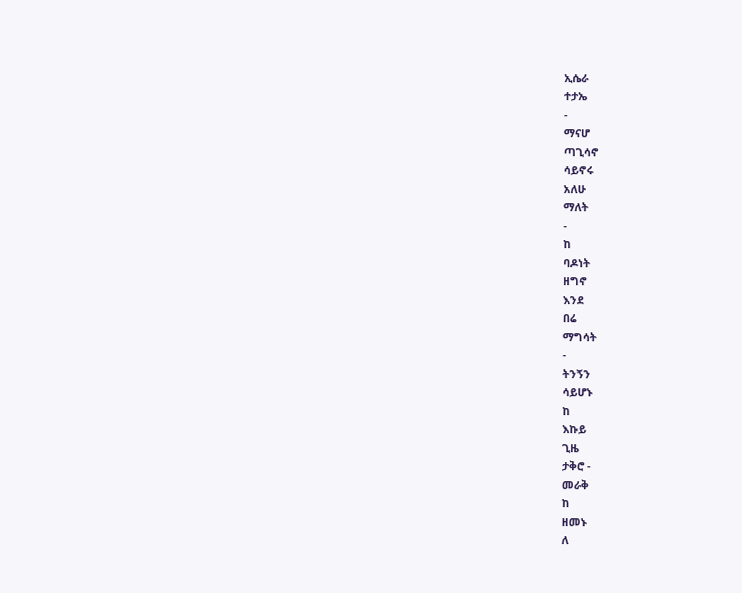ኢሴራ
ተታኤ
-
ማናሆ
ጣጊሳኖ
ሳይኖሩ
አለሁ
ማለት
-
ከ
ባዶነት
ዘግኖ
እንደ
በሬ
ማግሳት
-
ትንኝን
ሳይሆኑ
ከ
እኩይ
ጊዜ
ታቅሮ -
መራቅ
ከ
ዘመኑ
ለ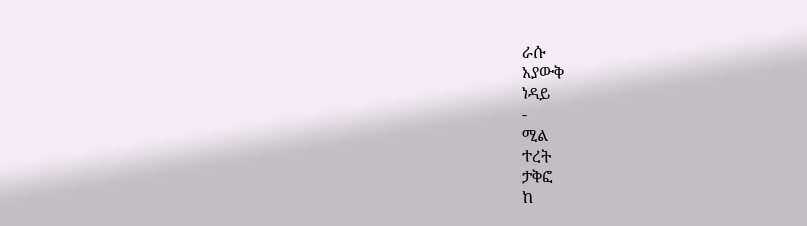ራሱ
አያውቅ
ነዳይ
-
ሚል
ተረት
ታቅፎ
ከ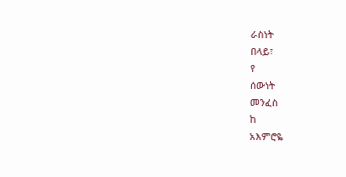ራስነት
በላይ፣
የ
ሰውነት
መንፈስ
ከ
አእምሮዬ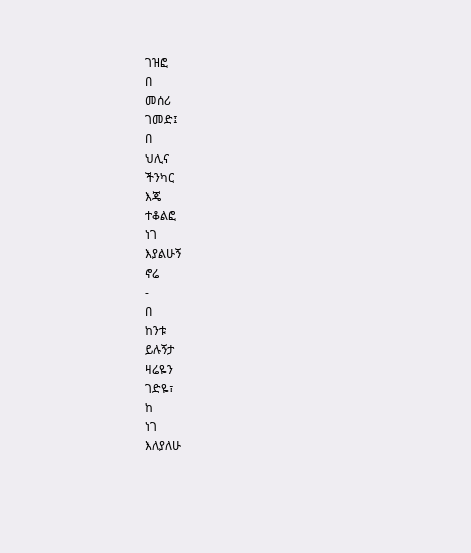ገዝፎ
በ
መሰሪ
ገመድ፤
በ
ህሊና
ችንካር
እጄ
ተቆልፎ
ነገ
እያልሁኝ
ኖሬ
-
በ
ከንቱ
ይሉኝታ
ዛሬዬን
ገድዬ፣
ከ
ነገ
እለያለሁ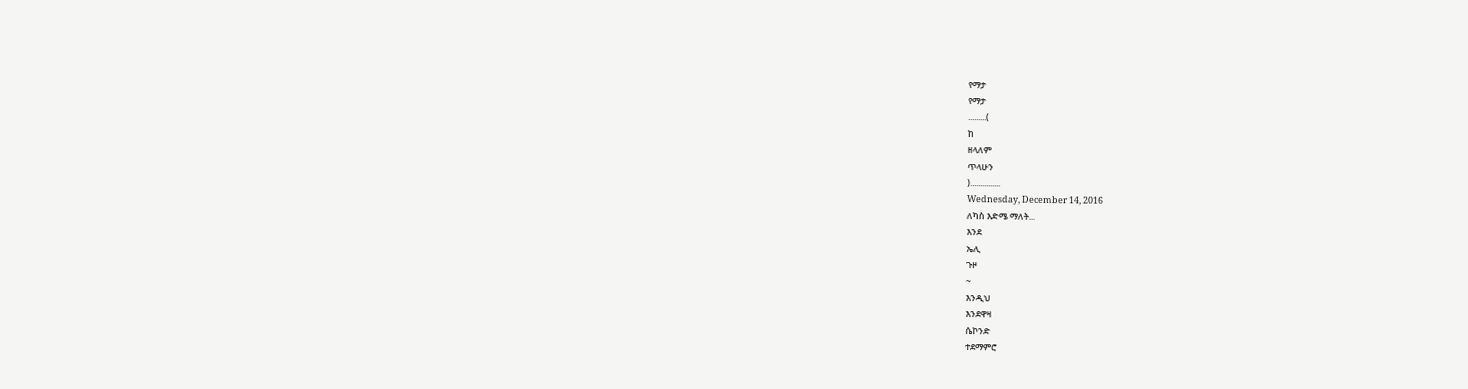የማታ
የማታ
.........(
ከ
ዘላለም
ጥላሁን
)...............
Wednesday, December 14, 2016
ለካስ እድሜ ማለት...
እንደ
ኤሊ
ጉዞ
~
እንዲህ
እንደዋዛ
ሴኮንድ
ተደማምሮ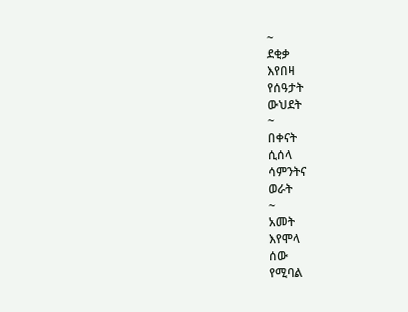~
ደቂቃ
እየበዛ
የሰዓታት
ውህደት
~
በቀናት
ሲሰላ
ሳምንትና
ወራት
~
አመት
እየሞላ
ሰው
የሚባል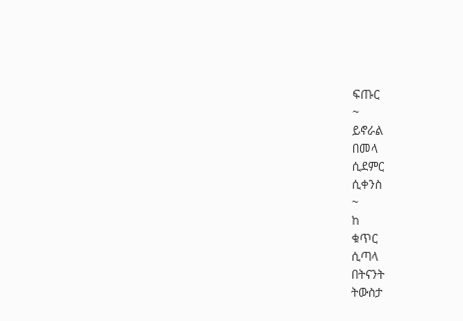ፍጡር
~
ይኖራል
በመላ
ሲደምር
ሲቀንስ
~
ከ
ቁጥር
ሲጣላ
በትናንት
ትውስታ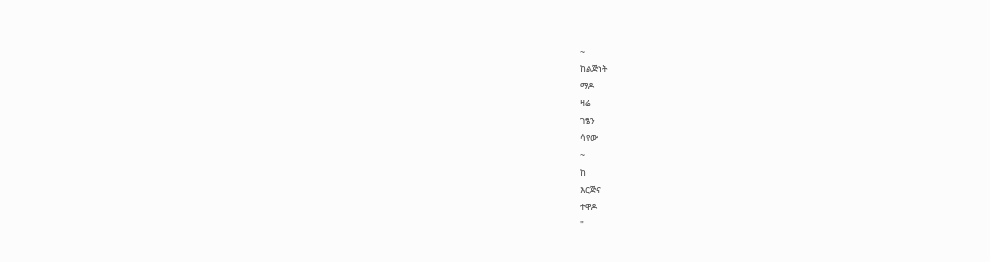~
ከልጅነት
ማዶ
ዛሬ
ገፄን
ሳየው
~
ከ
እርጅና
ተዋዶ
"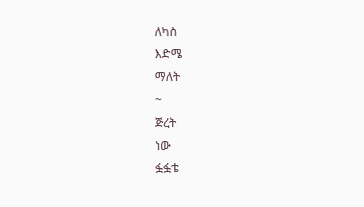ለካስ
እድሜ
ማለት
~
ጅረት
ነው
ፏፏቴ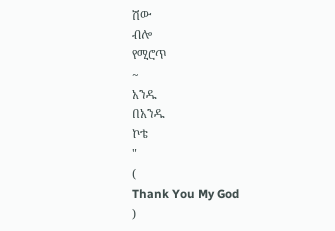ሽው
ብሎ
የሚሮጥ
~
አንዱ
በአንዱ
ኮቴ
"
(
Thank You My God
)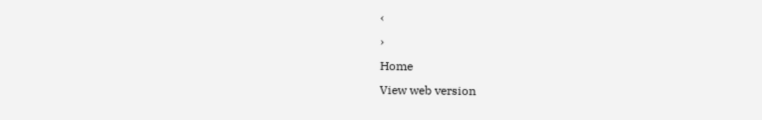‹
›
Home
View web version